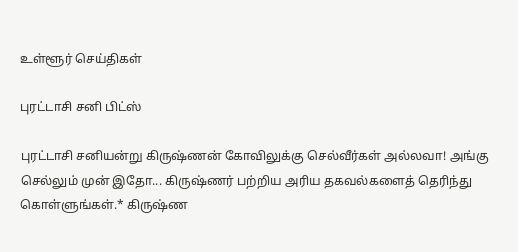உள்ளூர் செய்திகள்

புரட்டாசி சனி பிட்ஸ்

புரட்டாசி சனியன்று கிருஷ்ணன் கோவிலுக்கு செல்வீர்கள் அல்லவா! அங்கு செல்லும் முன் இதோ... கிருஷ்ணர் பற்றிய அரிய தகவல்களைத் தெரிந்து கொள்ளுங்கள்.* கிருஷ்ண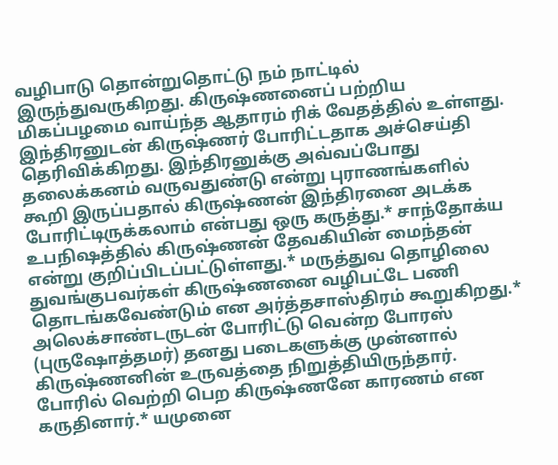வழிபாடு தொன்றுதொட்டு நம் நாட்டில் இருந்துவருகிறது. கிருஷ்ணனைப் பற்றிய மிகப்பழமை வாய்ந்த ஆதாரம் ரிக் வேதத்தில் உள்ளது. இந்திரனுடன் கிருஷ்ணர் போரிட்டதாக அச்செய்தி தெரிவிக்கிறது. இந்திரனுக்கு அவ்வப்போது தலைக்கனம் வருவதுண்டு என்று புராணங்களில் கூறி இருப்பதால் கிருஷ்ணன் இந்திரனை அடக்க போரிட்டிருக்கலாம் என்பது ஒரு கருத்து.* சாந்தோக்ய உபநிஷத்தில் கிருஷ்ணன் தேவகியின் மைந்தன் என்று குறிப்பிடப்பட்டுள்ளது.* மருத்துவ தொழிலை துவங்குபவர்கள் கிருஷ்ணனை வழிபட்டே பணி தொடங்கவேண்டும் என அர்த்தசாஸ்திரம் கூறுகிறது.* அலெக்சாண்டருடன் போரிட்டு வென்ற போரஸ் (புருஷோத்தமர்) தனது படைகளுக்கு முன்னால் கிருஷ்ணனின் உருவத்தை நிறுத்தியிருந்தார். போரில் வெற்றி பெற கிருஷ்ணனே காரணம் என கருதினார்.* யமுனை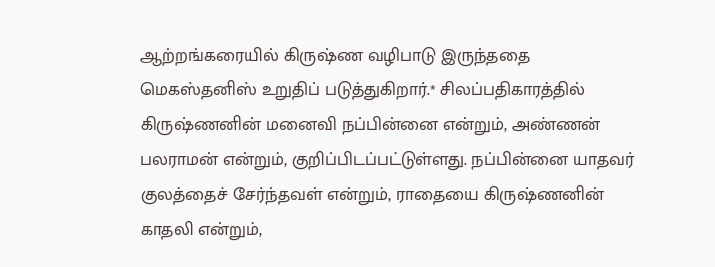ஆற்றங்கரையில் கிருஷ்ண வழிபாடு இருந்ததை மெகஸ்தனிஸ் உறுதிப் படுத்துகிறார்.* சிலப்பதிகாரத்தில் கிருஷ்ணனின் மனைவி நப்பின்னை என்றும், அண்ணன் பலராமன் என்றும், குறிப்பிடப்பட்டுள்ளது. நப்பின்னை யாதவர் குலத்தைச் சேர்ந்தவள் என்றும், ராதையை கிருஷ்ணனின் காதலி என்றும்,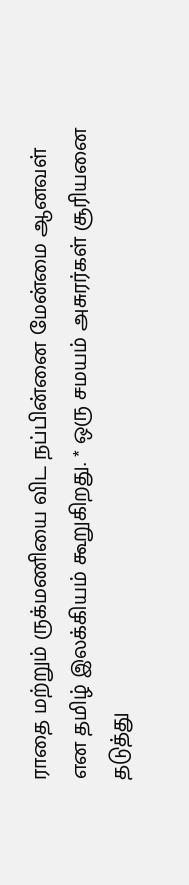ராதை மற்றும் ருக்மணியை விட நப்பின்னை மேன்மை ஆனவள் என தமிழ் இலக்கியம் கூறுகிறது. * ஒரு சமயம் அசுரர்கள் சூரியனை தடுத்து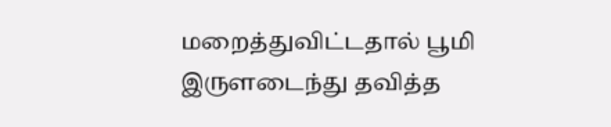மறைத்துவிட்டதால் பூமி இருளடைந்து தவித்த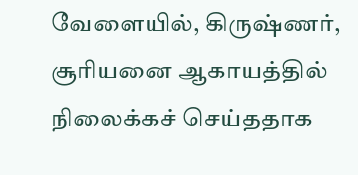வேளையில், கிருஷ்ணர், சூரியனை ஆகாயத்தில் நிலைக்கச் செய்ததாக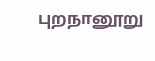புறநானூறு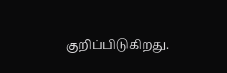குறிப்பிடுகிறது.